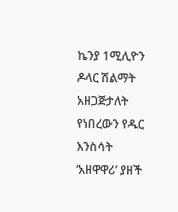ኬንያ 1ሚሊዮን ዶላር ሽልማት አዘጋጅታለት የነበረውን የዱር እንስሳት ‘አዘዋዋሪ’ ያዘች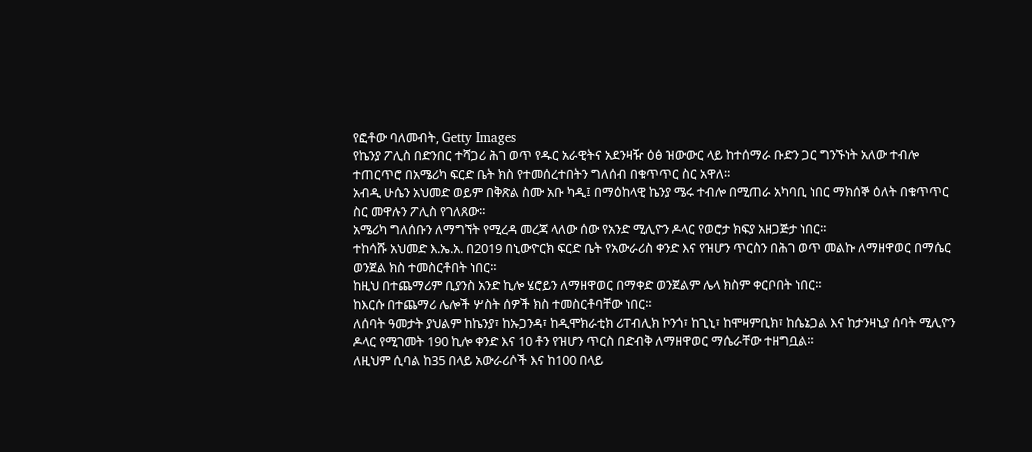የፎቶው ባለመብት, Getty Images
የኬንያ ፖሊስ በድንበር ተሻጋሪ ሕገ ወጥ የዱር አራዊትና አደንዛዥ ዕፅ ዝውውር ላይ ከተሰማራ ቡድን ጋር ግንኙነት አለው ተብሎ ተጠርጥሮ በአሜሪካ ፍርድ ቤት ክስ የተመሰረተበትን ግለሰብ በቁጥጥር ስር አዋለ።
አብዲ ሁሴን አህመድ ወይም በቅጽል ስሙ አቡ ካዲ፤ በማዕከላዊ ኬንያ ሜሩ ተብሎ በሚጠራ አካባቢ ነበር ማክሰኞ ዕለት በቁጥጥር ስር መዋሉን ፖሊስ የገለጸው።
አሜሪካ ግለሰቡን ለማግኘት የሚረዳ መረጃ ላለው ሰው የአንድ ሚሊዮን ዶላር የወሮታ ክፍያ አዘጋጅታ ነበር።
ተከሳሹ አህመድ እ.ኤ.አ. በ2019 በኒውዮርክ ፍርድ ቤት የአውራሪስ ቀንድ እና የዝሆን ጥርስን በሕገ ወጥ መልኩ ለማዘዋወር በማሴር ወንጀል ክስ ተመስርቶበት ነበር።
ከዚህ በተጨማሪም ቢያንስ አንድ ኪሎ ሄሮይን ለማዘዋወር በማቀድ ወንጀልም ሌላ ክስም ቀርቦበት ነበር።
ከእርሱ በተጨማሪ ሌሎች ሦስት ሰዎች ክስ ተመስርቶባቸው ነበር።
ለሰባት ዓመታት ያህልም ከኬንያ፣ ከኡጋንዳ፣ ከዲሞክራቲክ ሪፐብሊክ ኮንጎ፣ ከጊኒ፣ ከሞዛምቢክ፣ ከሴኔጋል እና ከታንዛኒያ ሰባት ሚሊዮን ዶላር የሚገመት 190 ኪሎ ቀንድ እና 10 ቶን የዝሆን ጥርስ በድብቅ ለማዘዋወር ማሴራቸው ተዘግቧል።
ለዚህም ሲባል ከ35 በላይ አውራሪሶች እና ከ100 በላይ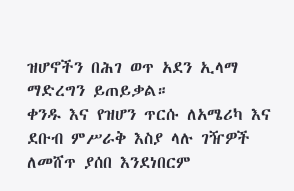ዝሆኖችን በሕገ ወጥ አደን ኢላማ ማድረግን ይጠይቃል።
ቀንዱ እና የዝሆን ጥርሱ ለአሜሪካ እና ደቡብ ምሥራቅ እስያ ላሉ ገዥዎች ለመሸጥ ያሰበ እንደነበርም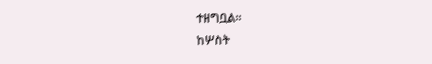ተዘግቧል።
ከሦስት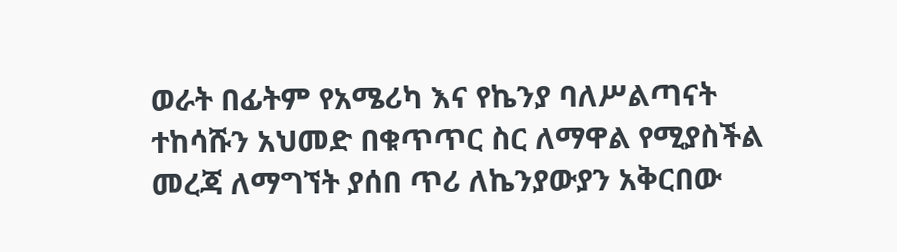ወራት በፊትም የአሜሪካ እና የኬንያ ባለሥልጣናት ተከሳሹን አህመድ በቁጥጥር ስር ለማዋል የሚያስችል መረጃ ለማግኘት ያሰበ ጥሪ ለኬንያውያን አቅርበው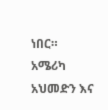ነበር።
አሜሪካ አህመድን እና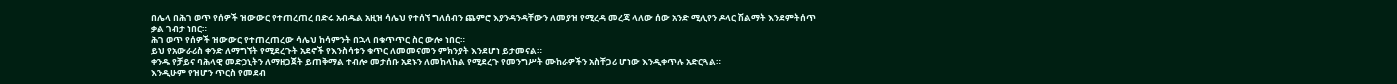በሌላ በሕገ ወጥ የሰዎች ዝውውር የተጠረጠረ በድሩ አብዱል አዚዝ ሳሌህ የተሰኘ ግለሰብን ጨምሮ እያንዳንዳቸውን ለመያዝ የሚረዳ መረጃ ላለው ሰው አንድ ሚሊየን ዶላር ሽልማት እንደምትሰጥ ቃል ገብታ ነበር።
ሕገ ወጥ የሰዎች ዝውውር የተጠረጠረው ሳሌህ ከሳምንት በኋላ በቁጥጥር ስር ውሎ ነበር።
ይህ የአውራሪስ ቀንድ ለማግኘት የሚደረጉት አደኖች የእንስሳቱን ቁጥር ለመመናመን ምክንያት እንደሆነ ይታመናል።
ቀንዱ የቻይና ባሕላዊ መድኃኒትን ለማዘጋጀት ይጠቅማል ተብሎ መታሰቡ አደኑን ለመከላከል የሚደረጉ የመንግሥት ሙከራዎችን አስቸጋሪ ሆነው እንዲቀጥሉ አድርጓል።
እንዲሁም የዝሆን ጥርስ የመደብ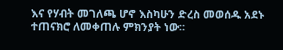እና የሃብት መገለጫ ሆኖ እስካሁን ድረስ መወሰዱ አደኑ ተጠናክሮ ለመቀጠሉ ምክንያት ነው።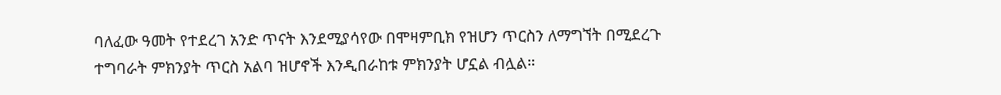ባለፈው ዓመት የተደረገ አንድ ጥናት እንደሚያሳየው በሞዛምቢክ የዝሆን ጥርስን ለማግኘት በሚደረጉ ተግባራት ምክንያት ጥርስ አልባ ዝሆኖች እንዲበራከቱ ምክንያት ሆኗል ብሏል።